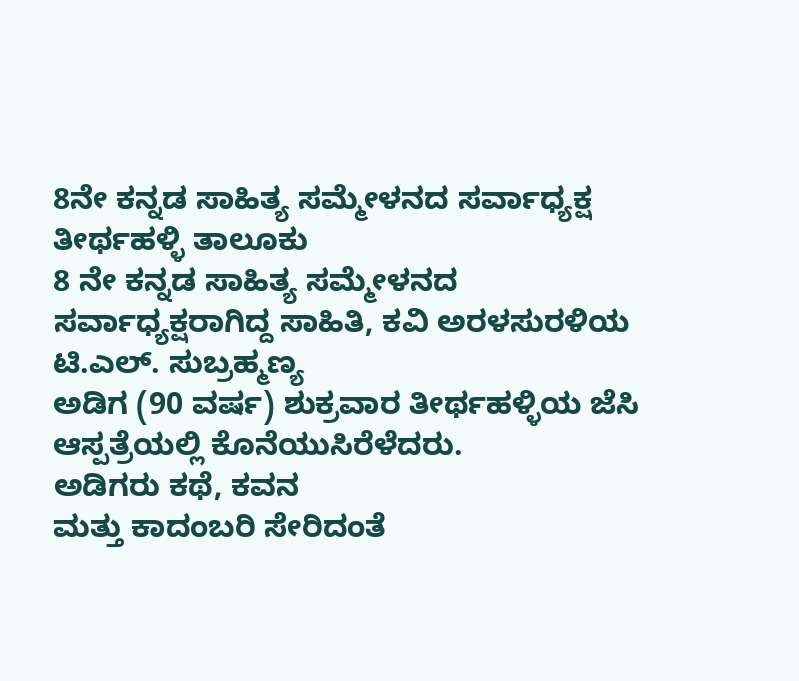8ನೇ ಕನ್ನಡ ಸಾಹಿತ್ಯ ಸಮ್ಮೇಳನದ ಸರ್ವಾಧ್ಯಕ್ಷ
ತೀರ್ಥಹಳ್ಳಿ ತಾಲೂಕು
8 ನೇ ಕನ್ನಡ ಸಾಹಿತ್ಯ ಸಮ್ಮೇಳನದ ಸರ್ವಾಧ್ಯಕ್ಷರಾಗಿದ್ದ ಸಾಹಿತಿ, ಕವಿ ಅರಳಸುರಳಿಯ ಟಿ.ಎಲ್. ಸುಬ್ರಹ್ಮಣ್ಯ
ಅಡಿಗ (90 ವರ್ಷ) ಶುಕ್ರವಾರ ತೀರ್ಥಹಳ್ಳಿಯ ಜೆಸಿ ಆಸ್ಪತ್ರೆಯಲ್ಲಿ ಕೊನೆಯುಸಿರೆಳೆದರು.
ಅಡಿಗರು ಕಥೆ, ಕವನ
ಮತ್ತು ಕಾದಂಬರಿ ಸೇರಿದಂತೆ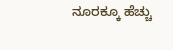ನೂರಕ್ಕೂ ಹೆಚ್ಚು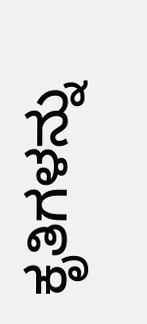ಕೃತಿಗಳನ್ನು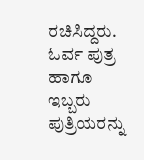ರಚಿಸಿದ್ದರು. ಓರ್ವ ಪುತ್ರ ಹಾಗೂ ಇಬ್ಬರು
ಪುತ್ರಿಯರನ್ನು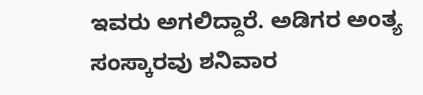ಇವರು ಅಗಲಿದ್ದಾರೆ. ಅಡಿಗರ ಅಂತ್ಯ ಸಂಸ್ಕಾರವು ಶನಿವಾರ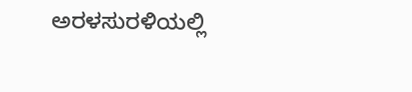ಅರಳಸುರಳಿಯಲ್ಲಿ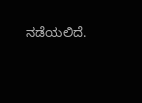ನಡೆಯಲಿದೆ.